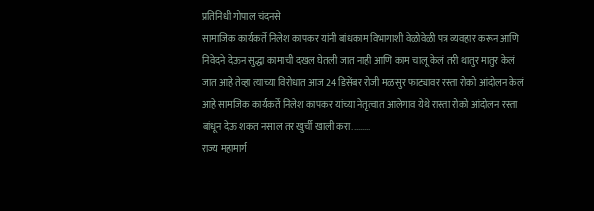प्रतिनिधी गोपाल चंदनसे
सामाजिक कार्यकर्ते निलेश कापकर यांनी बांधकाम विभागाशी वेळोवेळी पत्र व्यवहार करून आणि निवेदने देऊन सुद्धा कामाची दखल घेतली जात नाही आणि काम चालू केलं तरी थातुर मातुर केलं जात आहे तेव्हा त्याच्या विरोधात आज 24 डिसेंबर रोजी मळसुर फाट्यावर रस्ता रोको आंदोलन केलं आहे सामजिक कार्यकर्ते निलेश कापकर यांच्या नेतृत्वात आलेगाव येथे रास्ता रोको आंदोलन रस्ता बांधून देऊ शकत नसाल तर खुर्ची खाली करा.........
राज्य महामार्ग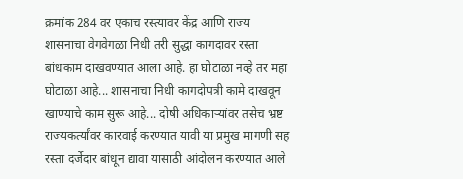क्रमांक 284 वर एकाच रस्त्यावर केंद्र आणि राज्य शासनाचा वेगवेगळा निधी तरी सुद्धा कागदावर रस्ता बांधकाम दाखवण्यात आला आहे. हा घोटाळा नव्हे तर महा घोटाळा आहे... शासनाचा निधी कागदोपत्री कामे दाखवून खाण्याचे काम सुरू आहे... दोषी अधिकाऱ्यांवर तसेच भ्रष्ट राज्यकर्त्यांवर कारवाई करण्यात यावी या प्रमुख मागणी सह रस्ता दर्जेदार बांधून द्यावा यासाठी आंदोलन करण्यात आले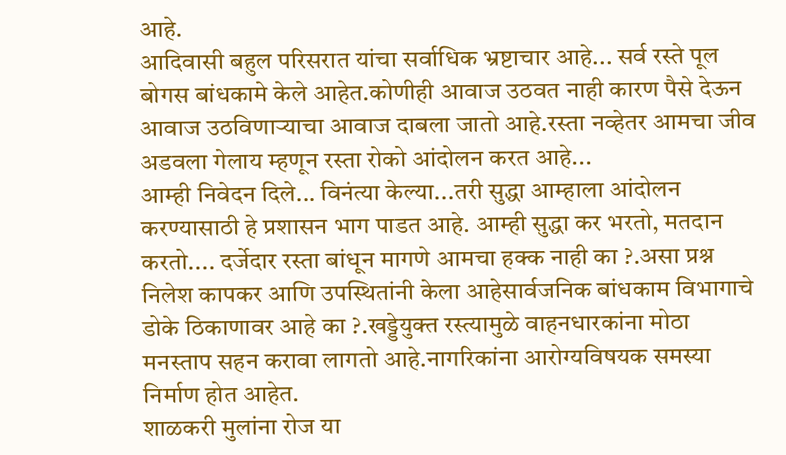आहे.
आदिवासी बहुल परिसरात यांचा सर्वाधिक भ्रष्टाचार आहे... सर्व रस्ते पूल बोगस बांधकामे केले आहेत.कोणीही आवाज उठवत नाही कारण पैसे देऊन आवाज उठविणाऱ्याचा आवाज दाबला जातो आहे.रस्ता नव्हेतर आमचा जीव अडवला गेलाय म्हणून रस्ता रोको आंदोलन करत आहे...
आम्ही निवेदन दिले... विनंत्या केल्या...तरी सुद्धा आम्हाला आंदोलन करण्यासाठी हे प्रशासन भाग पाडत आहे. आम्ही सुद्धा कर भरतो, मतदान करतो.... दर्जेदार रस्ता बांधून मागणे आमचा हक्क नाही का ?.असा प्रश्न निलेश कापकर आणि उपस्थितांनी केला आहेसार्वजनिक बांधकाम विभागाचे डोके ठिकाणावर आहे का ?.खड्डेयुक्त रस्त्यामुळे वाहनधारकांना मोठा मनस्ताप सहन करावा लागतो आहे.नागरिकांना आरोग्यविषयक समस्या निर्माण होत आहेत.
शाळकरी मुलांना रोज या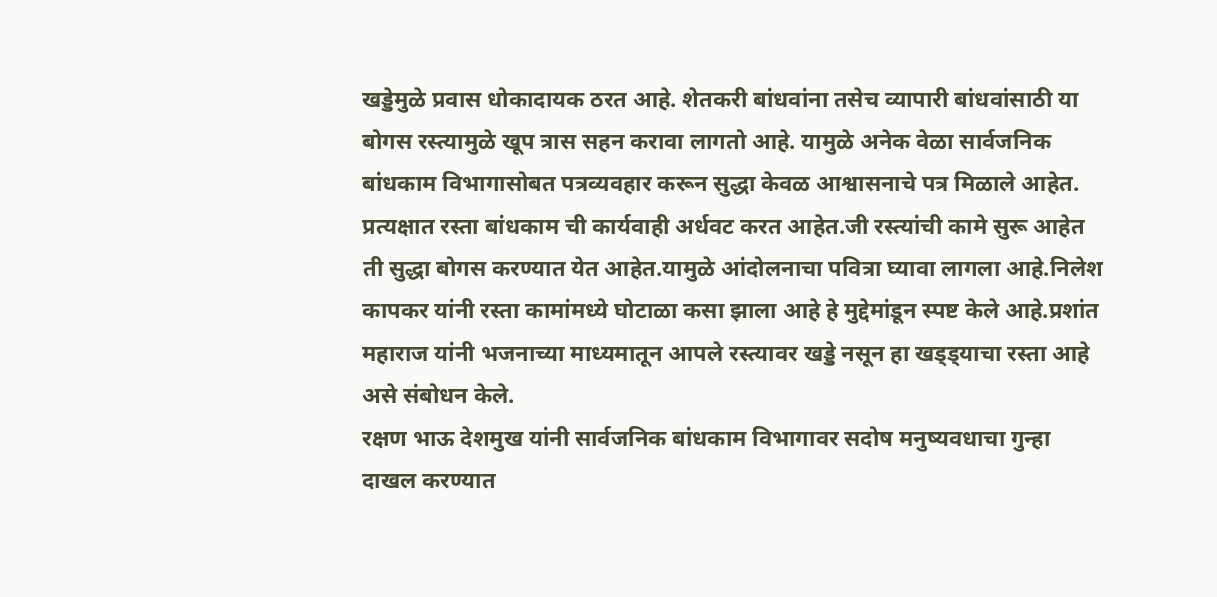खड्डेमुळे प्रवास धोकादायक ठरत आहे. शेतकरी बांधवांना तसेच व्यापारी बांधवांसाठी या बोगस रस्त्यामुळे खूप त्रास सहन करावा लागतो आहे. यामुळे अनेक वेळा सार्वजनिक बांधकाम विभागासोबत पत्रव्यवहार करून सुद्धा केवळ आश्वासनाचे पत्र मिळाले आहेत.
प्रत्यक्षात रस्ता बांधकाम ची कार्यवाही अर्धवट करत आहेत.जी रस्त्यांची कामे सुरू आहेत ती सुद्धा बोगस करण्यात येत आहेत.यामुळे आंदोलनाचा पवित्रा घ्यावा लागला आहे.निलेश कापकर यांनी रस्ता कामांमध्ये घोटाळा कसा झाला आहे हे मुद्देमांडून स्पष्ट केले आहे.प्रशांत महाराज यांनी भजनाच्या माध्यमातून आपले रस्त्यावर खड्डे नसून हा खड्ड्याचा रस्ता आहे असे संबोधन केले.
रक्षण भाऊ देशमुख यांनी सार्वजनिक बांधकाम विभागावर सदोष मनुष्यवधाचा गुन्हा दाखल करण्यात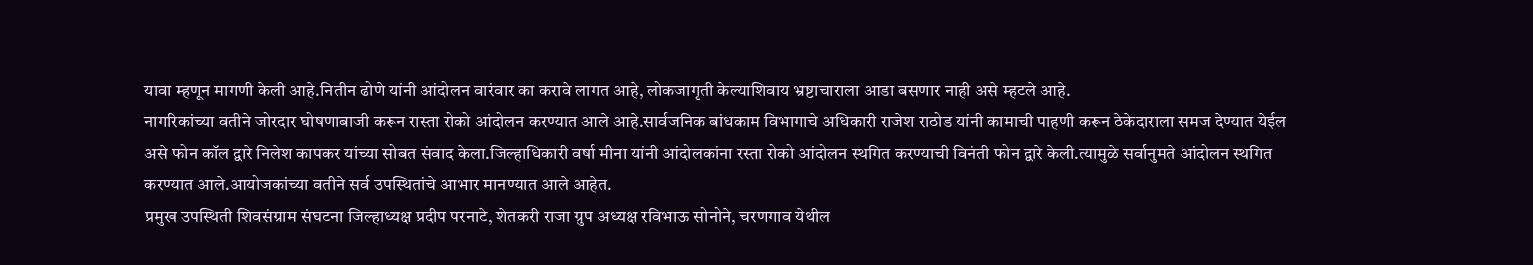यावा म्हणून मागणी केली आहे.नितीन ढोणे यांनी आंदोलन वारंवार का करावे लागत आहे, लोकजागृती केल्याशिवाय भ्रष्टाचाराला आडा बसणार नाही असे म्हटले आहे.
नागरिकांच्या वतीने जोरदार घोषणाबाजी करून रास्ता रोको आंदोलन करण्यात आले आहे.सार्वजनिक बांधकाम विभागाचे अधिकारी राजेश राठोड यांनी कामाची पाहणी करून ठेकेदाराला समज देण्यात येईल असे फोन कॉल द्वारे निलेश कापकर यांच्या सोबत संवाद केला.जिल्हाधिकारी वर्षा मीना यांनी आंदोलकांना रस्ता रोको आंदोलन स्थगित करण्याची विनंती फोन द्वारे केली.त्यामुळे सर्वानुमते आंदोलन स्थगित करण्यात आले.आयोजकांच्या वतीने सर्व उपस्थितांचे आभार मानण्यात आले आहेत.
प्रमुख उपस्थिती शिवसंग्राम संघटना जिल्हाध्यक्ष प्रदीप परनाटे, शेतकरी राजा ग्रुप अध्यक्ष रविभाऊ सोनोने, चरणगाव येथील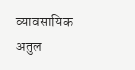व्यावसायिक अतुल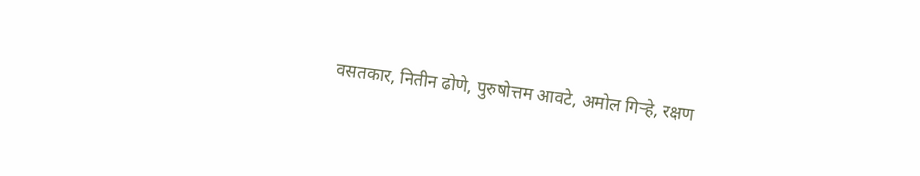वसतकार, नितीन ढोणे, पुरुषोत्तम आवटे, अमोल गिऱ्हे, रक्षण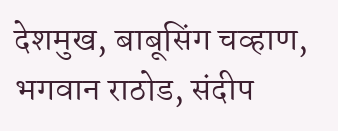देशमुख, बाबूसिंग चव्हाण, भगवान राठोड, संदीप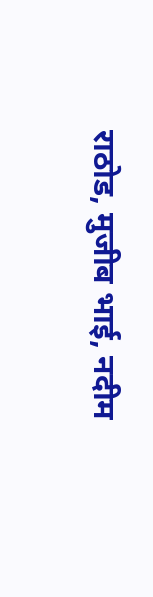राठोड, मुजीब भाई, नदीम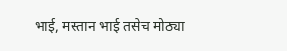भाई, मस्तान भाई तसेच मोठ्या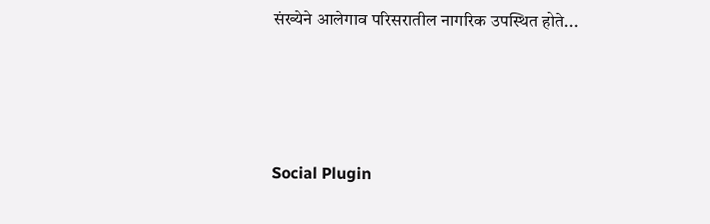संख्येने आलेगाव परिसरातील नागरिक उपस्थित होते...





Social Plugin